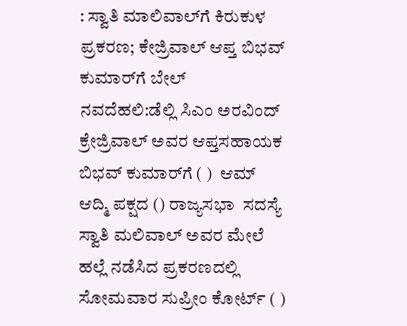: ಸ್ವಾತಿ ಮಾಲಿವಾಲ್‌ಗೆ ಕಿರುಕುಳ ಪ್ರಕರಣ; ಕೇಜ್ರಿವಾಲ್‌ ಆಪ್ತ ಬಿಭವ್‌ ಕುಮಾರ್‌ಗೆ ಬೇಲ್‌
ನವದೆಹಲಿ:ಡೆಲ್ಲಿ ಸಿಎಂ ಅರವಿಂದ್‌ ಕ್ರೇಜ್ರಿವಾಲ್‌ ಅವರ ಆಪ್ತಸಹಾಯಕ  ಬಿಭವ್‌ ಕುಮಾರ್‌ಗೆ ( )  ಆಮ್ ಆದ್ಮಿ ಪಕ್ಷದ () ರಾಜ್ಯಸಭಾ  ಸದಸ್ಯೆ ಸ್ವಾತಿ ಮಲಿವಾಲ್ ಅವರ ಮೇಲೆ ಹಲ್ಲೆ ನಡೆಸಿದ ಪ್ರಕರಣದಲ್ಲಿ ಸೋಮವಾರ ಸುಪ್ರೀಂ ಕೋರ್ಟ್‌ ( )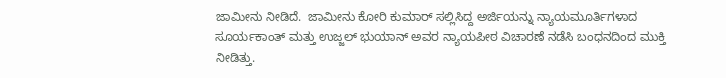ಜಾಮೀನು ನೀಡಿದೆ.  ಜಾಮೀನು ಕೋರಿ ಕುಮಾರ್ ಸಲ್ಲಿಸಿದ್ದ ಅರ್ಜಿಯನ್ನು ನ್ಯಾಯಮೂರ್ತಿಗಳಾದ ಸೂರ್ಯಕಾಂತ್ ಮತ್ತು ಉಜ್ಜಲ್ ಭುಯಾನ್ ಅವರ ನ್ಯಾಯಪೀಠ ವಿಚಾರಣೆ ನಡೆಸಿ ಬಂಧನದಿಂದ ಮುಕ್ತಿ ನೀಡಿತ್ತು.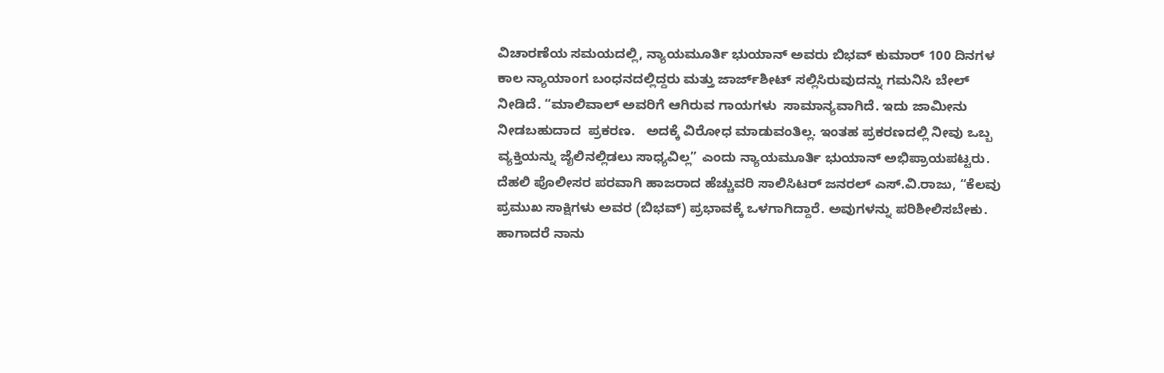ವಿಚಾರಣೆಯ ಸಮಯದಲ್ಲಿ, ನ್ಯಾಯಮೂರ್ತಿ ಭುಯಾನ್ ಅವರು ಬಿಭವ್ ಕುಮಾರ್ 100 ದಿನಗಳ ಕಾಲ ನ್ಯಾಯಾಂಗ ಬಂಧನದಲ್ಲಿದ್ದರು ಮತ್ತು ಜಾರ್ಜ್‌ಶೀಟ್‌ ಸಲ್ಲಿಸಿರುವುದನ್ನು ಗಮನಿಸಿ ಬೇಲ್‌ ನೀಡಿದೆ. “ಮಾಲಿವಾಲ್ ಅವರಿಗೆ ಆಗಿರುವ ಗಾಯಗಳು  ಸಾಮಾನ್ಯವಾಗಿದೆ. ಇದು ಜಾಮೀನು ನೀಡಬಹುದಾದ  ಪ್ರಕರಣ.   ಅದಕ್ಕೆ ವಿರೋಧ ಮಾಡುವಂತಿಲ್ಲ. ಇಂತಹ ಪ್ರಕರಣದಲ್ಲಿ ನೀವು ಒಬ್ಬ ವ್ಯಕ್ತಿಯನ್ನು ಜೈಲಿನಲ್ಲಿಡಲು ಸಾಧ್ಯವಿಲ್ಲ” ಎಂದು ನ್ಯಾಯಮೂರ್ತಿ ಭುಯಾನ್ ಅಭಿಪ್ರಾಯಪಟ್ಟರು.
ದೆಹಲಿ ಪೊಲೀಸರ ಪರವಾಗಿ ಹಾಜರಾದ ಹೆಚ್ಚುವರಿ ಸಾಲಿಸಿಟರ್ ಜನರಲ್ ಎಸ್.ವಿ.ರಾಜು, “ಕೆಲವು ಪ್ರಮುಖ ಸಾಕ್ಷಿಗಳು ಅವರ (ಬಿಭವ್) ಪ್ರಭಾವಕ್ಕೆ ಒಳಗಾಗಿದ್ದಾರೆ. ಅವುಗಳನ್ನು ಪರಿಶೀಲಿಸಬೇಕು.  ಹಾಗಾದರೆ ನಾನು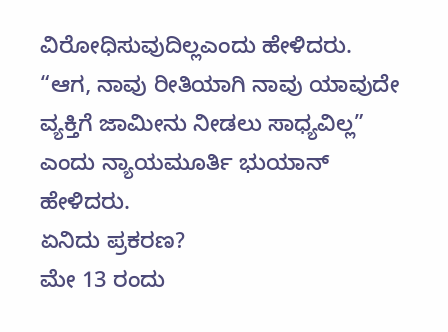ವಿರೋಧಿಸುವುದಿಲ್ಲಎಂದು ಹೇಳಿದರು.
“ಆಗ, ನಾವು ರೀತಿಯಾಗಿ ನಾವು ಯಾವುದೇ ವ್ಯಕ್ತಿಗೆ ಜಾಮೀನು ನೀಡಲು ಸಾಧ್ಯವಿಲ್ಲ” ಎಂದು ನ್ಯಾಯಮೂರ್ತಿ ಭುಯಾನ್ ಹೇಳಿದರು.
ಏನಿದು ಪ್ರಕರಣ?
ಮೇ 13 ರಂದು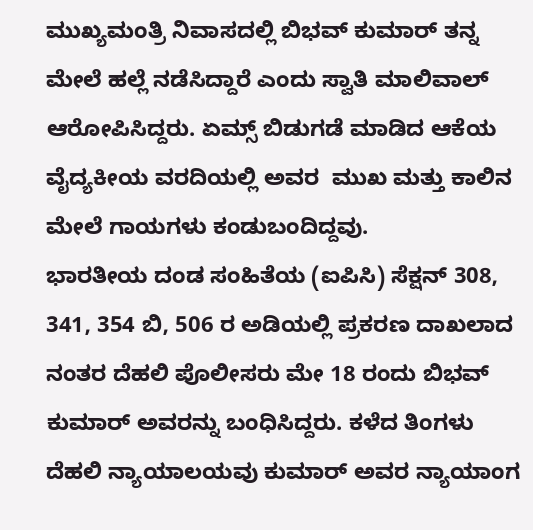ಮುಖ್ಯಮಂತ್ರಿ ನಿವಾಸದಲ್ಲಿ ಬಿಭವ್ ಕುಮಾರ್ ತನ್ನ ಮೇಲೆ ಹಲ್ಲೆ ನಡೆಸಿದ್ದಾರೆ ಎಂದು ಸ್ವಾತಿ ಮಾಲಿವಾಲ್ ಆರೋಪಿಸಿದ್ದರು. ಏಮ್ಸ್ ಬಿಡುಗಡೆ ಮಾಡಿದ ಆಕೆಯ ವೈದ್ಯಕೀಯ ವರದಿಯಲ್ಲಿ ಅವರ  ಮುಖ ಮತ್ತು ಕಾಲಿನ ಮೇಲೆ ಗಾಯಗಳು ಕಂಡುಬಂದಿದ್ದವು.
ಭಾರತೀಯ ದಂಡ ಸಂಹಿತೆಯ (ಐಪಿಸಿ) ಸೆಕ್ಷನ್ 308, 341, 354 ಬಿ, 506 ರ ಅಡಿಯಲ್ಲಿ ಪ್ರಕರಣ ದಾಖಲಾದ ನಂತರ ದೆಹಲಿ ಪೊಲೀಸರು ಮೇ 18 ರಂದು ಬಿಭವ್ ಕುಮಾರ್ ಅವರನ್ನು ಬಂಧಿಸಿದ್ದರು. ಕಳೆದ ತಿಂಗಳು ದೆಹಲಿ ನ್ಯಾಯಾಲಯವು ಕುಮಾರ್ ಅವರ ನ್ಯಾಯಾಂಗ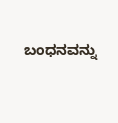ಬಂಧನವನ್ನು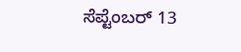ಸೆಪ್ಟೆಂಬರ್ 13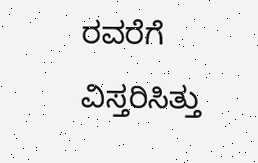ರವರೆಗೆ ವಿಸ್ತರಿಸಿತ್ತು